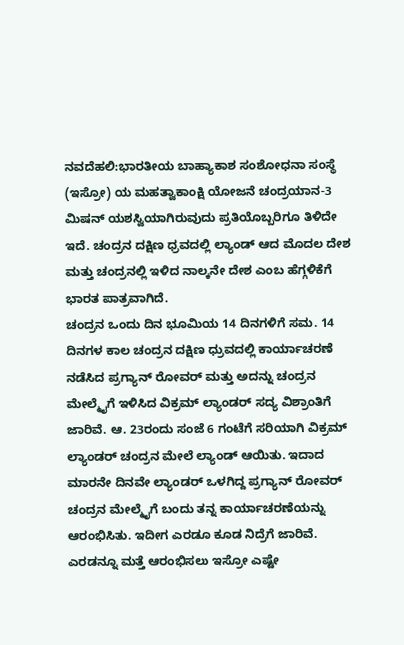ನವದೆಹಲಿ:ಭಾರತೀಯ ಬಾಹ್ಯಾಕಾಶ ಸಂಶೋಧನಾ ಸಂಸ್ಥೆ (ಇಸ್ರೋ) ಯ ಮಹತ್ವಾಕಾಂಕ್ಷಿ ಯೋಜನೆ ಚಂದ್ರಯಾನ-3 ಮಿಷನ್ ಯಶಸ್ವಿಯಾಗಿರುವುದು ಪ್ರತಿಯೊಬ್ಬರಿಗೂ ತಿಳಿದೇ ಇದೆ. ಚಂದ್ರನ ದಕ್ಷಿಣ ಧ್ರವದಲ್ಲಿ ಲ್ಯಾಂಡ್ ಆದ ಮೊದಲ ದೇಶ ಮತ್ತು ಚಂದ್ರನಲ್ಲಿ ಇಳಿದ ನಾಲ್ಕನೇ ದೇಶ ಎಂಬ ಹೆಗ್ಗಳಿಕೆಗೆ ಭಾರತ ಪಾತ್ರವಾಗಿದೆ.
ಚಂದ್ರನ ಒಂದು ದಿನ ಭೂಮಿಯ 14 ದಿನಗಳಿಗೆ ಸಮ. 14 ದಿನಗಳ ಕಾಲ ಚಂದ್ರನ ದಕ್ಷಿಣ ಧ್ರುವದಲ್ಲಿ ಕಾರ್ಯಾಚರಣೆ ನಡೆಸಿದ ಪ್ರಗ್ಯಾನ್ ರೋವರ್ ಮತ್ತು ಅದನ್ನು ಚಂದ್ರನ ಮೇಲ್ಮೈಗೆ ಇಳಿಸಿದ ವಿಕ್ರಮ್ ಲ್ಯಾಂಡರ್ ಸದ್ಯ ವಿಶ್ರಾಂತಿಗೆ ಜಾರಿವೆ. ಆ. 23ರಂದು ಸಂಜೆ 6 ಗಂಟೆಗೆ ಸರಿಯಾಗಿ ವಿಕ್ರಮ್ ಲ್ಯಾಂಡರ್ ಚಂದ್ರನ ಮೇಲೆ ಲ್ಯಾಂಡ್ ಆಯಿತು. ಇದಾದ ಮಾರನೇ ದಿನವೇ ಲ್ಯಾಂಡರ್ ಒಳಗಿದ್ದ ಪ್ರಗ್ಯಾನ್ ರೋವರ್ ಚಂದ್ರನ ಮೇಲ್ಮೈಗೆ ಬಂದು ತನ್ನ ಕಾರ್ಯಾಚರಣೆಯನ್ನು ಆರಂಭಿಸಿತು. ಇದೀಗ ಎರಡೂ ಕೂಡ ನಿದ್ರೆಗೆ ಜಾರಿವೆ. ಎರಡನ್ನೂ ಮತ್ತೆ ಆರಂಭಿಸಲು ಇಸ್ರೋ ಎಷ್ಟೇ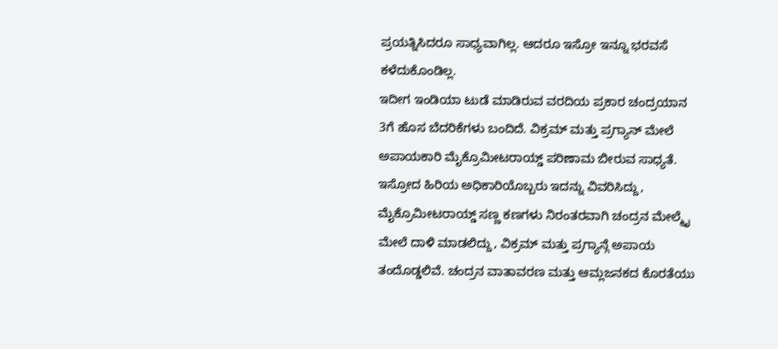ಪ್ರಯತ್ನಿಸಿದರೂ ಸಾಧ್ಯವಾಗಿಲ್ಲ. ಆದರೂ ಇಸ್ರೋ ಇನ್ನೂ ಭರವಸೆ ಕಳೆದುಕೊಂಡಿಲ್ಲ.
ಇದೀಗ ಇಂಡಿಯಾ ಟುಡೆ ಮಾಡಿರುವ ವರದಿಯ ಪ್ರಕಾರ ಚಂದ್ರಯಾನ 3ಗೆ ಹೊಸ ಬೆದರಿಕೆಗಳು ಬಂದಿದೆ. ವಿಕ್ರಮ್ ಮತ್ತು ಪ್ರಗ್ಯಾನ್ ಮೇಲೆ ಅಪಾಯಕಾರಿ ಮೈಕ್ರೊಮೀಟರಾಯ್ಡ್ ಪರಿಣಾಮ ಬೀರುವ ಸಾಧ್ಯತೆ. ಇಸ್ರೋದ ಹಿರಿಯ ಅಧಿಕಾರಿಯೊಬ್ಬರು ಇದನ್ನು ವಿವರಿಸಿದ್ದು, ಮೈಕ್ರೊಮೀಟರಾಯ್ಡ್ ಸಣ್ಣ ಕಣಗಳು ನಿರಂತರವಾಗಿ ಚಂದ್ರನ ಮೇಲ್ಮೈ ಮೇಲೆ ದಾಳಿ ಮಾಡಲಿದ್ದು, ವಿಕ್ರಮ್ ಮತ್ತು ಪ್ರಗ್ಯಾನ್ಗೆ ಅಪಾಯ ತಂದೊಡ್ಡಲಿವೆ. ಚಂದ್ರನ ವಾತಾವರಣ ಮತ್ತು ಆಮ್ಲಜನಕದ ಕೊರತೆಯು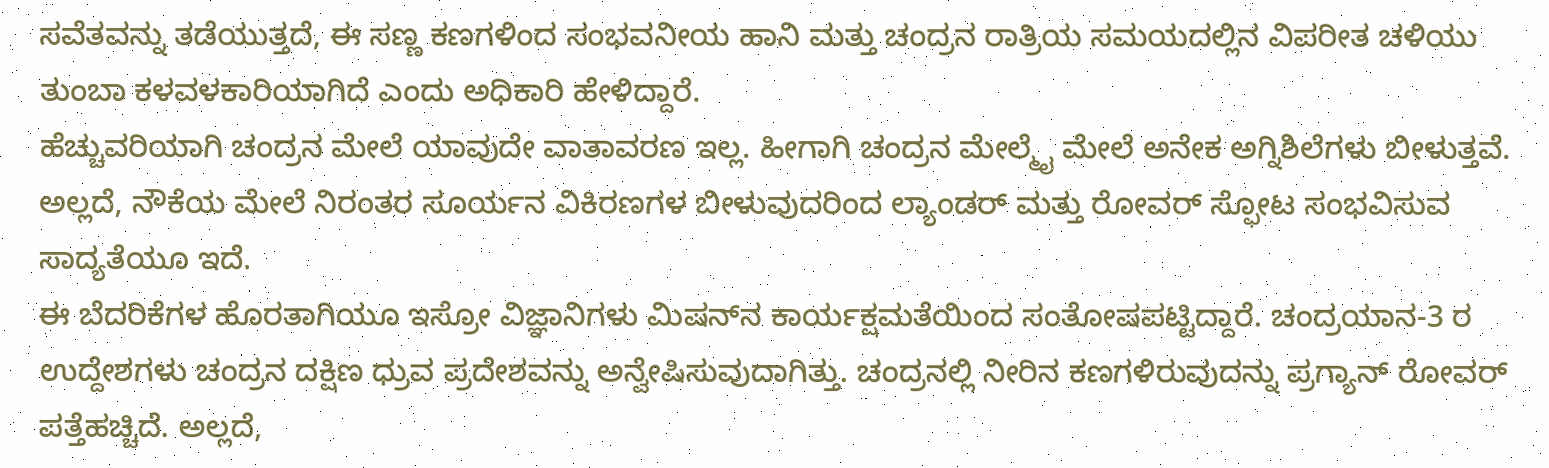ಸವೆತವನ್ನು ತಡೆಯುತ್ತದೆ, ಈ ಸಣ್ಣ ಕಣಗಳಿಂದ ಸಂಭವನೀಯ ಹಾನಿ ಮತ್ತು ಚಂದ್ರನ ರಾತ್ರಿಯ ಸಮಯದಲ್ಲಿನ ವಿಪರೀತ ಚಳಿಯು ತುಂಬಾ ಕಳವಳಕಾರಿಯಾಗಿದೆ ಎಂದು ಅಧಿಕಾರಿ ಹೇಳಿದ್ದಾರೆ.
ಹೆಚ್ಚುವರಿಯಾಗಿ ಚಂದ್ರನ ಮೇಲೆ ಯಾವುದೇ ವಾತಾವರಣ ಇಲ್ಲ. ಹೀಗಾಗಿ ಚಂದ್ರನ ಮೇಲ್ಮೈ ಮೇಲೆ ಅನೇಕ ಅಗ್ನಿಶಿಲೆಗಳು ಬೀಳುತ್ತವೆ. ಅಲ್ಲದೆ, ನೌಕೆಯ ಮೇಲೆ ನಿರಂತರ ಸೂರ್ಯನ ವಿಕಿರಣಗಳ ಬೀಳುವುದರಿಂದ ಲ್ಯಾಂಡರ್ ಮತ್ತು ರೋವರ್ ಸ್ಫೋಟ ಸಂಭವಿಸುವ ಸಾದ್ಯತೆಯೂ ಇದೆ.
ಈ ಬೆದರಿಕೆಗಳ ಹೊರತಾಗಿಯೂ ಇಸ್ರೋ ವಿಜ್ಞಾನಿಗಳು ಮಿಷನ್‌ನ ಕಾರ್ಯಕ್ಷಮತೆಯಿಂದ ಸಂತೋಷಪಟ್ಟಿದ್ದಾರೆ. ಚಂದ್ರಯಾನ-3 ರ ಉದ್ದೇಶಗಳು ಚಂದ್ರನ ದಕ್ಷಿಣ ಧ್ರುವ ಪ್ರದೇಶವನ್ನು ಅನ್ವೇಷಿಸುವುದಾಗಿತ್ತು. ಚಂದ್ರನಲ್ಲಿ ನೀರಿನ ಕಣಗಳಿರುವುದನ್ನು ಪ್ರಗ್ಯಾನ್ ರೋವರ್ ಪತ್ತೆಹಚ್ಚಿದೆ. ಅಲ್ಲದೆ,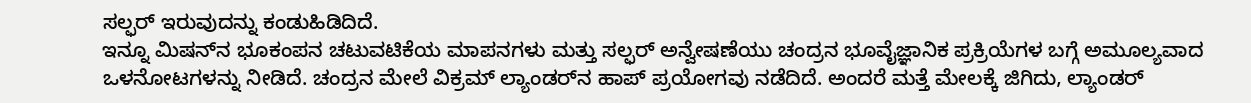ಸಲ್ಫರ್ ಇರುವುದನ್ನು ಕಂಡುಹಿಡಿದಿದೆ.
ಇನ್ನೂ ಮಿಷನ್‌ನ ಭೂಕಂಪನ ಚಟುವಟಿಕೆಯ ಮಾಪನಗಳು ಮತ್ತು ಸಲ್ಫರ್ ಅನ್ವೇಷಣೆಯು ಚಂದ್ರನ ಭೂವೈಜ್ಞಾನಿಕ ಪ್ರಕ್ರಿಯೆಗಳ ಬಗ್ಗೆ ಅಮೂಲ್ಯವಾದ ಒಳನೋಟಗಳನ್ನು ನೀಡಿದೆ. ಚಂದ್ರನ ಮೇಲೆ ವಿಕ್ರಮ್ ಲ್ಯಾಂಡರ್‌ನ ಹಾಪ್ ಪ್ರಯೋಗವು ನಡೆದಿದೆ. ಅಂದರೆ ಮತ್ತೆ ಮೇಲಕ್ಕೆ ಜಿಗಿದು, ಲ್ಯಾಂಡರ್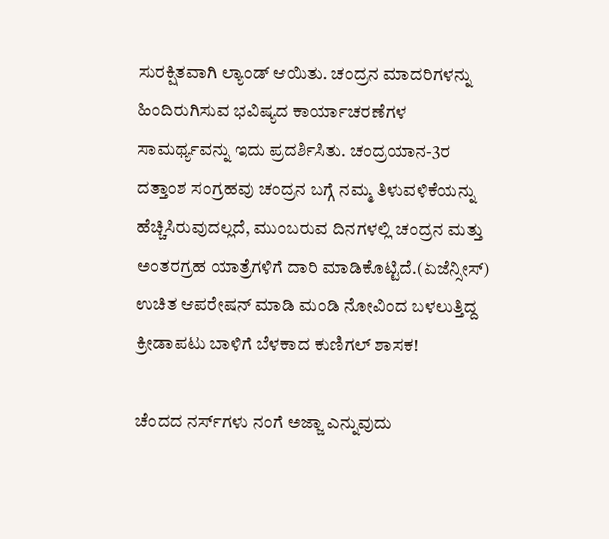ಸುರಕ್ಷಿತವಾಗಿ ಲ್ಯಾಂಡ್ ಆಯಿತು. ಚಂದ್ರನ ಮಾದರಿಗಳನ್ನು ಹಿಂದಿರುಗಿಸುವ ಭವಿಷ್ಯದ ಕಾರ್ಯಾಚರಣೆಗಳ ಸಾಮರ್ಥ್ಯವನ್ನು ಇದು ಪ್ರದರ್ಶಿಸಿತು. ಚಂದ್ರಯಾನ-3ರ ದತ್ತಾಂಶ ಸಂಗ್ರಹವು ಚಂದ್ರನ ಬಗ್ಗೆ ನಮ್ಮ ತಿಳುವಳಿಕೆಯನ್ನು ಹೆಚ್ಚಿಸಿರುವುದಲ್ಲದೆ, ಮುಂಬರುವ ದಿನಗಳಲ್ಲಿ ಚಂದ್ರನ ಮತ್ತು ಅಂತರಗ್ರಹ ಯಾತ್ರೆಗಳಿಗೆ ದಾರಿ ಮಾಡಿಕೊಟ್ಟಿದೆ.(ಏಜೆನ್ಸೀಸ್)
ಉಚಿತ ಆಪರೇಷನ್ ಮಾಡಿ ಮಂಡಿ ನೋವಿಂದ ಬಳಲುತ್ತಿದ್ದ ಕ್ರೀಡಾಪಟು ಬಾಳಿಗೆ ಬೆಳಕಾದ ಕುಣಿಗಲ್ ಶಾಸಕ!

ಚೆಂದದ ನರ್ಸ್‌ಗಳು ನಂಗೆ ಅಜ್ಜಾ ಎನ್ನುವುದು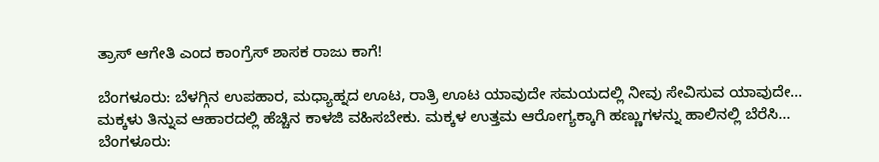ತ್ರಾಸ್ ಆಗೇತಿ ಎಂದ ಕಾಂಗ್ರೆಸ್ ಶಾಸಕ ರಾಜು ಕಾಗೆ!

ಬೆಂಗಳೂರು: ಬೆಳಗ್ಗಿನ ಉಪಹಾರ, ಮಧ್ಯಾಹ್ನದ ಊಟ, ರಾತ್ರಿ ಊಟ ಯಾವುದೇ ಸಮಯದಲ್ಲಿ ನೀವು ಸೇವಿಸುವ ಯಾವುದೇ…
ಮಕ್ಕಳು ತಿನ್ನುವ ಆಹಾರದಲ್ಲಿ ಹೆಚ್ಚಿನ ಕಾಳಜಿ ವಹಿಸಬೇಕು. ಮಕ್ಕಳ ಉತ್ತಮ ಆರೋಗ್ಯಕ್ಕಾಗಿ ಹಣ್ಣುಗಳನ್ನು ಹಾಲಿನಲ್ಲಿ ಬೆರೆಸಿ…
ಬೆಂಗಳೂರು: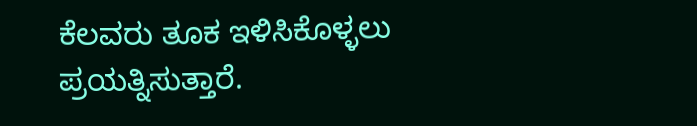ಕೆಲವರು ತೂಕ ಇಳಿಸಿಕೊಳ್ಳಲು ಪ್ರಯತ್ನಿಸುತ್ತಾರೆ.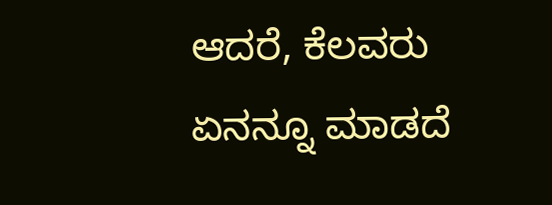ಆದರೆ, ಕೆಲವರು ಏನನ್ನೂ ಮಾಡದೆ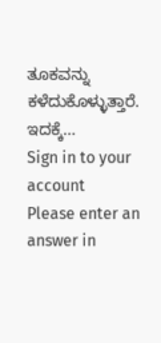ತೂಕವನ್ನು ಕಳೆದುಕೊಳ್ಳುತ್ತಾರೆ. ಇದಕ್ಕೆ…
Sign in to your account
Please enter an answer in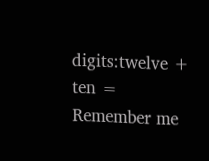digits:twelve + ten =
Remember me